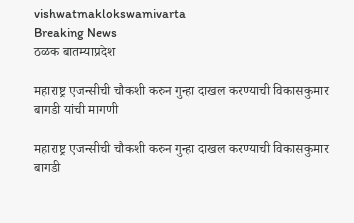vishwatmaklokswamivarta
Breaking News
ठळक बातम्याप्रदेश

महाराष्ट्र एजन्सीची चौकशी करुन गुन्हा दाखल करण्याची विकासकुमार बागडी यांची मागणी

महाराष्ट्र एजन्सीची चौकशी करुन गुन्हा दाखल करण्याची विकासकुमार बागडी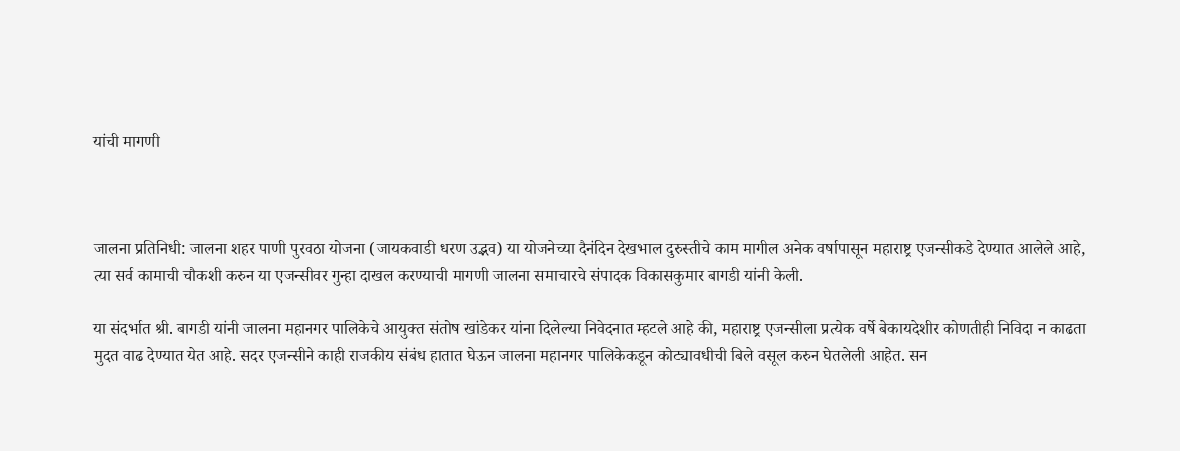यांची मागणी



जालना प्रतिनिधी: जालना शहर पाणी पुरवठा योजना (जायकवाडी धरण उद्भव) या योजनेच्या दैनंदिन देखभाल दुरुस्तीचे काम मागील अनेक वर्षापासून महाराष्ट्र एजन्सीकडे देण्यात आलेले आहे, त्या सर्व कामाची चौकशी करुन या एजन्सीवर गुन्हा दाखल करण्याची मागणी जालना समाचारचे संपादक विकासकुमार बागडी यांनी केली.

या संदर्भात श्री. बागडी यांनी जालना महानगर पालिकेचे आयुक्त संतोष खांडेकर यांना दिलेल्या निवेदनात म्हटले आहे की, महाराष्ट्र एजन्सीला प्रत्येक वर्षे बेकायदेशीर कोणतीही निविदा न काढता मुदत वाढ देण्यात येत आहे. सदर एजन्सीने काही राजकीय संबंध हातात घेऊन जालना महानगर पालिकेकडून कोट्यावधीची बिले वसूल करुन घेतलेली आहेत. सन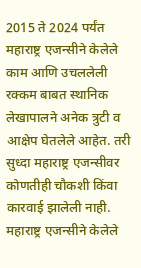2015 ते 2024 पर्यंत महाराष्ट्र एजन्सीने केलेले काम आणि उचललेली रक्कम बाबत स्थानिक लेखापालने अनेक त्रुटी व आक्षेप घेतलेले आहेत. तरी सुध्दा महाराष्ट्र एजन्सीवर कोणतीही चौकशी किंवा कारवाई झालेली नाही. महाराष्ट्र एजन्सीने केलेले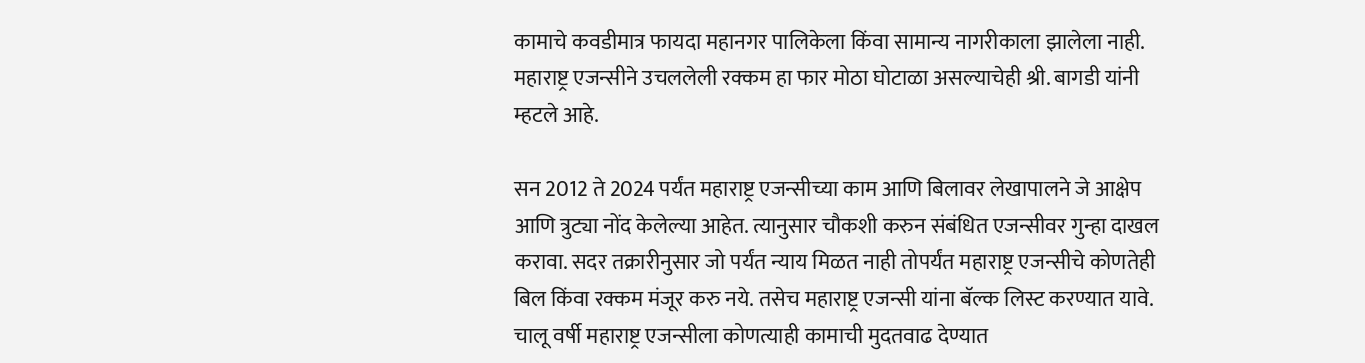कामाचे कवडीमात्र फायदा महानगर पालिकेला किंवा सामान्य नागरीकाला झालेला नाही. महाराष्ट्र एजन्सीने उचललेली रक्कम हा फार मोठा घोटाळा असल्याचेही श्री. बागडी यांनी म्हटले आहे.

सन 2012 ते 2024 पर्यंत महाराष्ट्र एजन्सीच्या काम आणि बिलावर लेखापालने जे आक्षेप आणि त्रुट्या नोंद केलेल्या आहेत. त्यानुसार चौकशी करुन संबंधित एजन्सीवर गुन्हा दाखल करावा. सदर तक्रारीनुसार जो पर्यंत न्याय मिळत नाही तोपर्यंत महाराष्ट्र एजन्सीचे कोणतेही बिल किंवा रक्कम मंजूर करु नये. तसेच महाराष्ट्र एजन्सी यांना बॅल्क लिस्ट करण्यात यावे. चालू वर्षी महाराष्ट्र एजन्सीला कोणत्याही कामाची मुदतवाढ देण्यात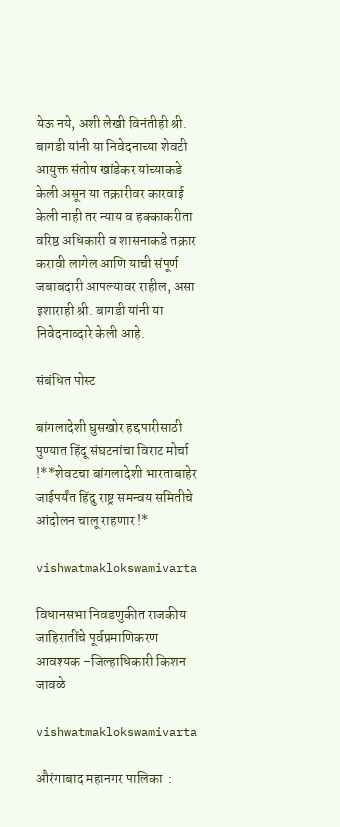येऊ नये, अशी लेखी विनंतीही श्री. बागडी यांनी या निवेदनाच्या शेवटी आयुक्त संतोष खांडेकर यांच्याकडे केली असून या तक्रारीवर कारवाई केली नाही तर न्याय व हक्काकरीता वरिष्ठ अधिकारी व शासनाकडे तक्रार करावी लागेल आणि याची संपूर्ण जबाबदारी आपल्यावर राहील, असा इशाराही श्री. बागडी यांनी या निवेदनाव्दारे केली आहे.

संबंधित पोस्ट

बांगलादेशी घुसखोर हद्दपारीसाठी पुण्यात हिंदू संघटनांचा विराट मोर्चा !**शेवटचा बांगलादेशी भारताबाहेर जाईपर्यंत हिंदु राष्ट्र समन्वय समितीचे आंदोलन चालू राहणार !*

vishwatmaklokswamivarta

विधानसभा निवडणुकीत राजकीय जाहिरातींचे पूर्वप्रमाणिकरण आवश्यक –जिल्हाधिकारी किशन जावळे

vishwatmaklokswamivarta

औरंगाबाद महानगर पालिका  :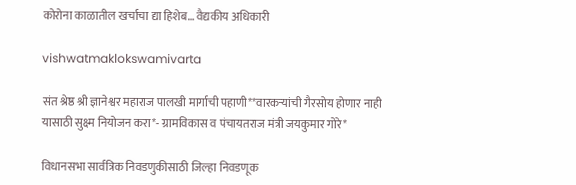कोरोना काळातील खर्चाचा द्या हिशेब… वैद्यकीय अधिकारी

vishwatmaklokswamivarta

संत श्रेष्ठ श्री ज्ञानेश्वर महाराज पालखी मार्गाची पहाणी**वारकऱ्यांची गैरसोय होणार नाही यासाठी सुक्ष्म नियोजन करा*- ग्रामविकास व पंचायतराज मंत्री जयकुमार गोरे*

विधानसभा सार्वत्रिक निवडणुकीसाठी जिल्हा निवडणूक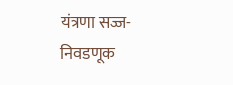यंत्रणा सज्ज-निवडणूक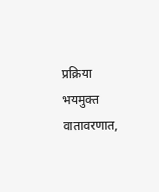प्रक्रिया भयमुक्त वातावरणात,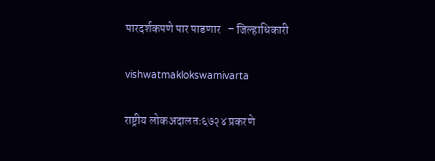पारदर्शकपणे पार पाडणार   – जिल्हाधिकारी

vishwatmaklokswamivarta

राष्ट्रीय लोकअदालतः६७२४ प्रकरणे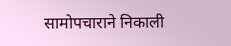सामोपचाराने निकाली